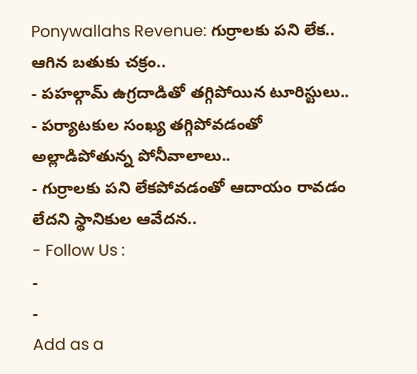Ponywallahs Revenue: గుర్రాలకు పని లేక.. ఆగిన బతుకు చక్రం..
- పహల్గామ్ ఉగ్రదాడితో తగ్గిపోయిన టూరిస్టులు..
- పర్యాటకుల సంఖ్య తగ్గిపోవడంతో అల్లాడిపోతున్న పోనీవాలాలు..
- గుర్రాలకు పని లేకపోవడంతో ఆదాయం రావడం లేదని స్థానికుల ఆవేదన..
- Follow Us :
-
-
Add as a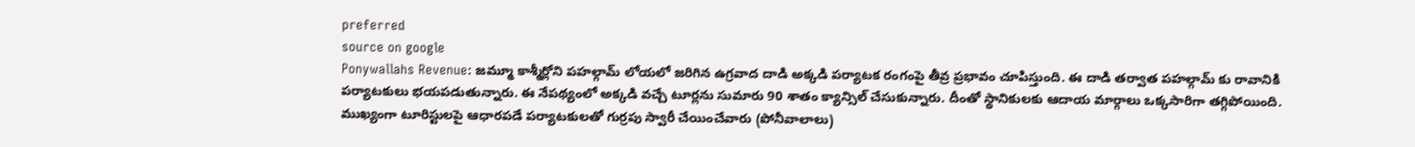preferred
source on google
Ponywallahs Revenue: జమ్మూ కాశ్మీర్లోని పహల్గామ్ లోయలో జరిగిన ఉగ్రవాద దాడి అక్కడి పర్యాటక రంగంపై తీవ్ర ప్రభావం చూపిస్తుంది. ఈ దాడి తర్వాత పహల్గామ్ కు రావానికి పర్యాటకులు భయపడుతున్నారు. ఈ నేపథ్యంలో అక్కడి వచ్చే టూర్లను సుమారు 90 శాతం క్యాన్సిల్ చేసుకున్నారు. దీంతో స్థానికులకు ఆదాయ మార్గాలు ఒక్కసారిగా తగ్గిపోయింది. ముఖ్యంగా టూరిస్టులపై ఆధారపడే పర్యాటకులతో గుర్రపు స్వారీ చేయించేవారు (పోనీవాలాలు)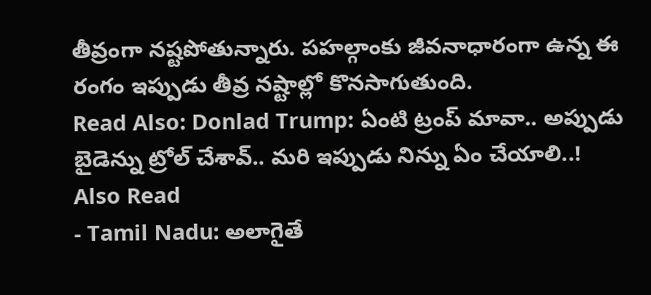తీవ్రంగా నష్టపోతున్నారు. పహల్గాంకు జీవనాధారంగా ఉన్న ఈ రంగం ఇప్పుడు తీవ్ర నష్టాల్లో కొనసాగుతుంది.
Read Also: Donlad Trump: ఏంటి ట్రంప్ మావా.. అప్పుడు బైడెన్ను ట్రోల్ చేశావ్.. మరి ఇప్పుడు నిన్ను ఏం చేయాలి..!
Also Read
- Tamil Nadu: అలాగైతే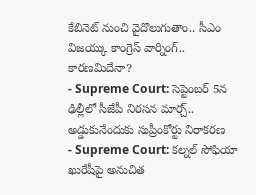కేబినెట్ నుంచి వైదొలుగుతాం.. సీఎం విజయ్కు కాంగ్రెస్ వార్నింగ్.. కారణమిదేనా?
- Supreme Court: సెప్టెంబర్ 5న ఢిల్లీలో సీజేపీ నిరసన మార్చ్.. అడ్డుకునేందుకు సుప్రీంకోర్టు నిరాకరణ
- Supreme Court: కల్నల్ సోఫియా ఖురేషీపై అనుచిత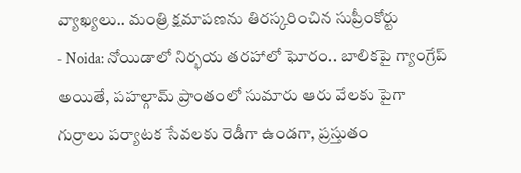వ్యాఖ్యలు.. మంత్రి క్షమాపణను తిరస్కరించిన సుప్రీంకోర్టు
- Noida: నోయిడాలో నిర్భయ తరహాలో ఘోరం.. బాలికపై గ్యాంగ్రేప్
అయితే, పహల్గామ్ ప్రాంతంలో సుమారు ఆరు వేలకు పైగా గుర్రాలు పర్యాటక సేవలకు రెడీగా ఉండగా, ప్రస్తుతం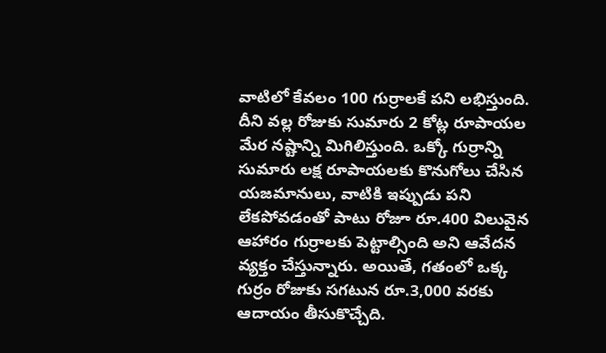వాటిలో కేవలం 100 గుర్రాలకే పని లభిస్తుంది. దీని వల్ల రోజుకు సుమారు 2 కోట్ల రూపాయల మేర నష్టాన్ని మిగిలిస్తుంది. ఒక్కో గుర్రాన్ని సుమారు లక్ష రూపాయలకు కొనుగోలు చేసిన యజమానులు, వాటికి ఇప్పుడు పని లేకపోవడంతో పాటు రోజూ రూ.400 విలువైన ఆహారం గుర్రాలకు పెట్టాల్సింది అని ఆవేదన వ్యక్తం చేస్తున్నారు. అయితే, గతంలో ఒక్క గుర్రం రోజుకు సగటున రూ.3,000 వరకు ఆదాయం తీసుకొచ్చేది.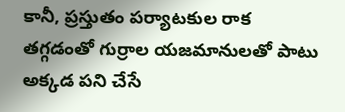కానీ, ప్రస్తుతం పర్యాటకుల రాక తగ్గడంతో గుర్రాల యజమానులతో పాటు అక్కడ పని చేసే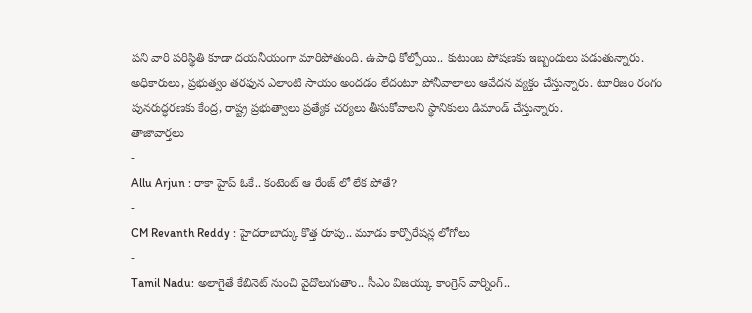పని వారి పరిస్థితి కూడా దయనీయంగా మారిపోతుంది. ఉపాధి కోల్పోయి.. కుటుంబ పోషణకు ఇబ్బందులు పడుతున్నారు. అధికారులు, ప్రభుత్వం తరఫున ఎలాంటి సాయం అందడం లేదంటూ పోనీవాలాలు ఆవేదన వ్యక్తం చేస్తున్నారు. టూరిజం రంగం పునరుద్ధరణకు కేంద్ర, రాష్ట్ర ప్రభుత్వాలు ప్రత్యేక చర్యలు తీసుకోవాలని స్థానికులు డిమాండ్ చేస్తున్నారు.
తాజావార్తలు
-
Allu Arjun : రాకా హైప్ ఓకే.. కంటెంట్ ఆ రేంజ్ లో లేక పోతే?
-
CM Revanth Reddy : హైదరాబాద్కు కొత్త రూపు.. మూడు కార్పొరేషన్ల లోగోలు
-
Tamil Nadu: అలాగైతే కేబినెట్ నుంచి వైదొలుగుతాం.. సీఎం విజయ్కు కాంగ్రెస్ వార్నింగ్..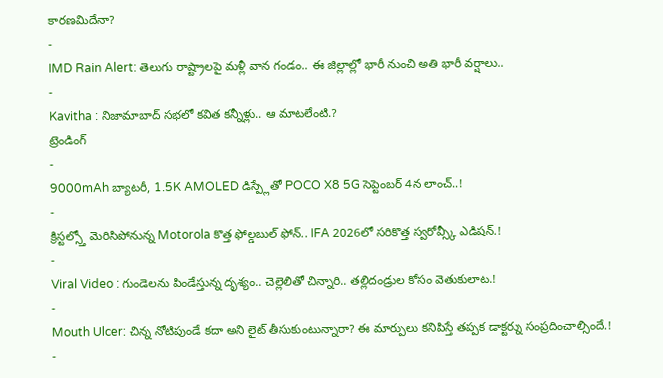కారణమిదేనా?
-
IMD Rain Alert: తెలుగు రాష్ట్రాలపై మళ్లీ వాన గండం.. ఈ జిల్లాల్లో భారీ నుంచి అతి భారీ వర్షాలు..
-
Kavitha : నిజామాబాద్ సభలో కవిత కన్నీళ్లు.. ఆ మాటలేంటి.?
ట్రెండింగ్
-
9000mAh బ్యాటరీ, 1.5K AMOLED డిస్ప్లేతో POCO X8 5G సెప్టెంబర్ 4న లాంచ్..!
-
క్రిస్టల్స్తో మెరిసిపోనున్న Motorola కొత్త ఫోల్డబుల్ ఫోన్.. IFA 2026లో సరికొత్త స్వరోవ్స్కీ ఎడిషన్.!
-
Viral Video : గుండెలను పిండేస్తున్న దృశ్యం.. చెల్లెలితో చిన్నారి.. తల్లిదండ్రుల కోసం వెతుకులాట.!
-
Mouth Ulcer: చిన్న నోటిపుండే కదా అని లైట్ తీసుకుంటున్నారా? ఈ మార్పులు కనిపిస్తే తప్పక డాక్టర్ను సంప్రదించాల్సిందే.!
-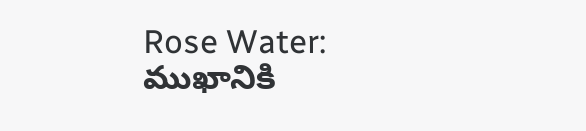Rose Water: ముఖానికి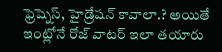ఫ్రెష్నెస్, హైడ్రేషన్ కావాలా.? అయితే ఇంట్లోనే రోజ్ వాటర్ ఇలా తయారు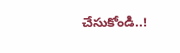చేసుకోండి..!